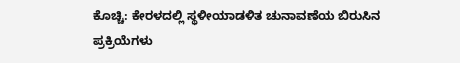ಕೊಚ್ಚಿ: ಕೇರಳದಲ್ಲಿ ಸ್ಥಳೀಯಾಡಳಿತ ಚುನಾವಣೆಯ ಬಿರುಸಿನ ಪ್ರಕ್ರಿಯೆಗಳು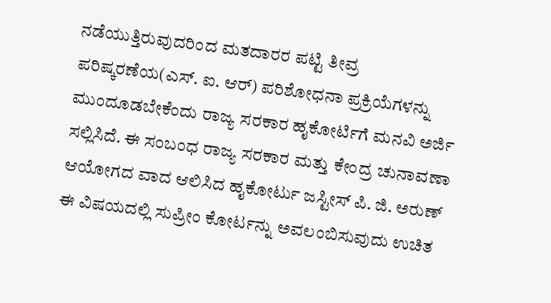ನಡೆಯುತ್ತಿರುವುದರಿಂದ ಮತದಾರರ ಪಟ್ಟಿ ತೀವ್ರ ಪರಿಷ್ಕರಣೆಯ(ಎಸ್. ಐ. ಆರ್) ಪರಿಶೋಧನಾ ಪ್ರಕ್ರಿಯೆಗಳನ್ನು ಮುಂದೂಡಬೇಕೆಂದು ರಾಜ್ಯ ಸರಕಾರ ಹೖಕೋರ್ಟಿಗೆ ಮನವಿ ಅರ್ಜಿ ಸಲ್ಲಿಸಿದೆ. ಈ ಸಂಬಂಧ ರಾಜ್ಯ ಸರಕಾರ ಮತ್ತು ಕೇಂದ್ರ ಚುನಾವಣಾ ಆಯೋಗದ ವಾದ ಆಲಿಸಿದ ಹೖಕೋರ್ಟು ಜಸ್ಟೀಸ್ ಪಿ. ಜಿ. ಅರುಣ್ ಈ ವಿಷಯದಲ್ಲಿ ಸುಪ್ರೀಂ ಕೋರ್ಟನ್ನು ಅವಲಂಬಿಸುವುದು ಉಚಿತ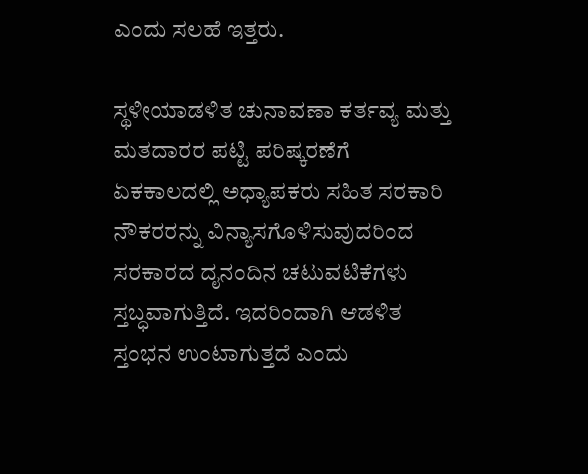ಎಂದು ಸಲಹೆ ಇತ್ತರು.

ಸ್ಥಳೀಯಾಡಳಿತ ಚುನಾವಣಾ ಕರ್ತವ್ಯ ಮತ್ತು ಮತದಾರರ ಪಟ್ಟಿ ಪರಿಷ್ಕರಣೆಗೆ ಏಕಕಾಲದಲ್ಲಿ ಅಧ್ಯಾಪಕರು ಸಹಿತ ಸರಕಾರಿ ನೌಕರರನ್ನು ವಿನ್ಯಾಸಗೊಳಿಸುವುದರಿಂದ ಸರಕಾರದ ದೖನಂದಿನ ಚಟುವಟಿಕೆಗಳು ಸ್ತಬ್ಧವಾಗುತ್ತಿದೆ. ಇದರಿಂದಾಗಿ ಆಡಳಿತ ಸ್ತಂಭನ ಉಂಟಾಗುತ್ತದೆ ಎಂದು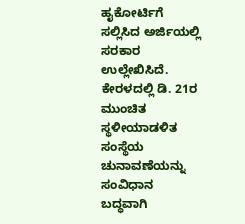ಹೖಕೋರ್ಟಿಗೆ ಸಲ್ಲಿಸಿದ ಅರ್ಜಿಯಲ್ಲಿ ಸರಕಾರ ಉಲ್ಲೇಖಿಸಿದೆ.
ಕೇರಳದಲ್ಲಿ ಡಿ. 21ರ ಮುಂಚಿತ ಸ್ಥಳೀಯಾಡಳಿತ ಸಂಸ್ಥೆಯ ಚುನಾವಣೆಯನ್ನು ಸಂವಿಧಾನ ಬದ್ಧವಾಗಿ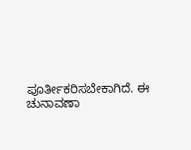ಪೂರ್ತೀಕರಿಸಬೇಕಾಗಿದೆ. ಈ ಚುನಾವಣಾ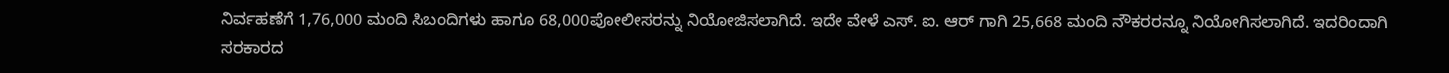ನಿರ್ವಹಣೆಗೆ 1,76,000 ಮಂದಿ ಸಿಬಂದಿಗಳು ಹಾಗೂ 68,000ಪೋಲೀಸರನ್ನು ನಿಯೋಜಿಸಲಾಗಿದೆ. ಇದೇ ವೇಳೆ ಎಸ್. ಐ. ಆರ್ ಗಾಗಿ 25,668 ಮಂದಿ ನೌಕರರನ್ನೂ ನಿಯೋಗಿಸಲಾಗಿದೆ. ಇದರಿಂದಾಗಿ ಸರಕಾರದ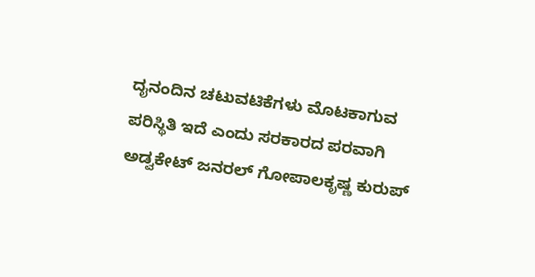ದೖನಂದಿನ ಚಟುವಟಿಕೆಗಳು ಮೊಟಕಾಗುವ ಪರಿಸ್ಥಿತಿ ಇದೆ ಎಂದು ಸರಕಾರದ ಪರವಾಗಿ ಅಡ್ವಕೇಟ್ ಜನರಲ್ ಗೋಪಾಲಕೃಷ್ಣ ಕುರುಪ್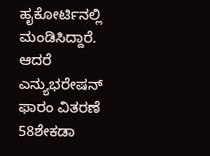ಹೖಕೋರ್ಟಿನಲ್ಲಿ ಮಂಡಿಸಿದ್ದಾರೆ. ಆದರೆ ಎನ್ಯುಭರೇಷನ್ ಫಾರಂ ವಿತರಣೆ 58ಶೇಕಡಾ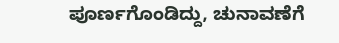ಪೂರ್ಣಗೊಂಡಿದ್ದು, ಚುನಾವಣೆಗೆ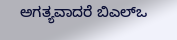ಅಗತ್ಯವಾದರೆ ಬಿಎಲ್ಒ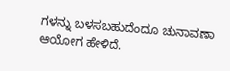ಗಳನ್ನು ಬಳಸಬಹುದೆಂದೂ ಚುನಾವಣಾ ಆಯೋಗ ಹೇಳಿದೆ.